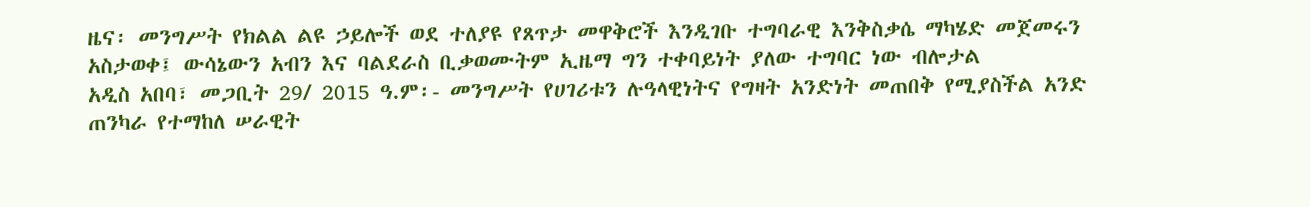ዜና፡ መንግሥት የክልል ልዩ ኃይሎች ወደ ተለያዩ የጸጥታ መዋቅሮች እንዲገቡ ተግባራዊ እንቅስቃሴ ማካሄድ መጀመሩን አስታወቀ፤ ውሳኔውን አብን እና ባልደራስ ቢቃወሙትም ኢዜማ ግን ተቀባይነት ያለው ተግባር ነው ብሎታል
አዲስ አበባ፣ መጋቢት 29/ 2015 ዓ.ም፡- መንግሥት የሀገሪቱን ሉዓላዊነትና የግዛት አንድነት መጠበቅ የሚያስችል አንድ ጠንካራ የተማከለ ሠራዊት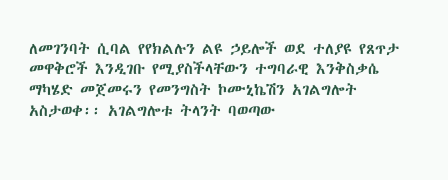ለመገንባት ሲባል የየክልሉን ልዩ ኃይሎች ወደ ተለያዩ የጸጥታ መዋቅሮች እንዲገቡ የሚያስችላቸውን ተግባራዊ እንቅስቃሴ ማካሄድ መጀመሩን የመንግስት ኮሙኒኬሽን አገልግሎት አስታወቀ፡፡ አገልግሎቱ ትላንት ባወጣው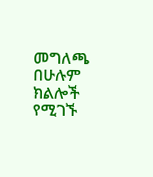መግለጫ በሁሉም ክልሎች የሚገኙ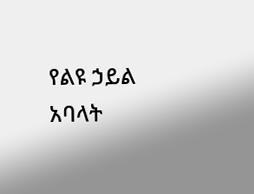የልዩ ኃይል አባላት